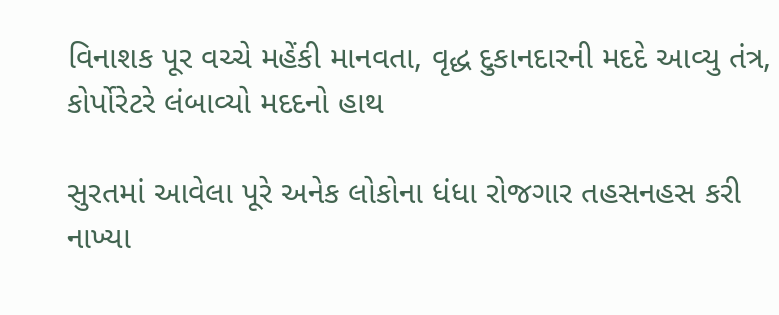વિનાશક પૂર વચ્ચે મહેંકી માનવતા, વૃદ્ધ દુકાનદારની મદદે આવ્યુ તંત્ર, કોર્પોરેટરે લંબાવ્યો મદદનો હાથ

સુરતમાં આવેલા પૂરે અનેક લોકોના ધંધા રોજગાર તહસનહસ કરી નાખ્યા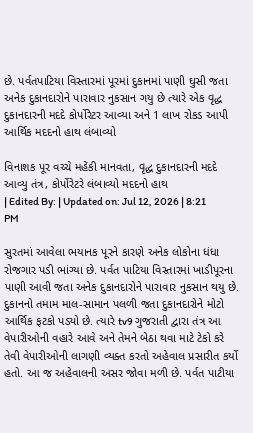છે. પર્વતપાટિયા વિસ્તારમાં પૂરમાં દુકાનમાં પાણી ઘુસી જતા અનેક દુકાનદારોને પારાવાર નુકસાન ગયુ છે ત્યારે એક વૃદ્ધ દુકાનદારની મદદે કોર્પોરેટર આવ્યા અને 1 લાખ રોકડ આપી આર્થિક મદદનો હાથ લંબાવ્યો

વિનાશક પૂર વચ્ચે મહેંકી માનવતા, વૃદ્ધ દુકાનદારની મદદે આવ્યુ તંત્ર, કોર્પોરેટરે લંબાવ્યો મદદનો હાથ
| Edited By: | Updated on: Jul 12, 2026 | 8:21 PM

સુરતમાં આવેલા ભયાનક પૂરને કારણે અનેક લોકોના ધંધા રોજગાર પડી ભાંગ્યા છે. પર્વત પાટિયા વિસ્તારમાં ખાડીપૂરના પાણી આવી જતા અનેક દુકાનદારોને પારાવાર નુકસાન થયુ છે. દુકાનનો તમામ માલ-સામાન પલળી જતા દુકાનદારોને મોટો આર્થિક ફટકો પડ્યો છે. ત્યારે tv9 ગુજરાતી દ્વારા તંત્ર આ વેપારીઓની વહારે આવે અને તેમને બેઠા થવા માટે ટેકો કરે તેવી વેપારીઓની લાગણી વ્યક્ત કરતો અહેવાલ પ્રસારીત કર્યો હતો. આ જ અહેવાલની અસર જોવા મળી છે. પર્વત પાટીયા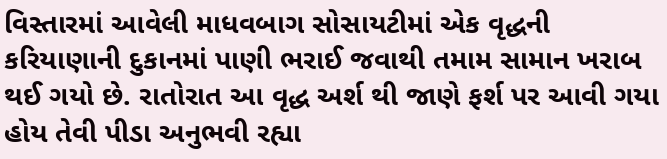વિસ્તારમાં આવેલી માધવબાગ સોસાયટીમાં એક વૃદ્ધની કરિયાણાની દુકાનમાં પાણી ભરાઈ જવાથી તમામ સામાન ખરાબ થઈ ગયો છે. રાતોરાત આ વૃદ્ધ અર્શ થી જાણે ફર્શ પર આવી ગયા હોય તેવી પીડા અનુભવી રહ્યા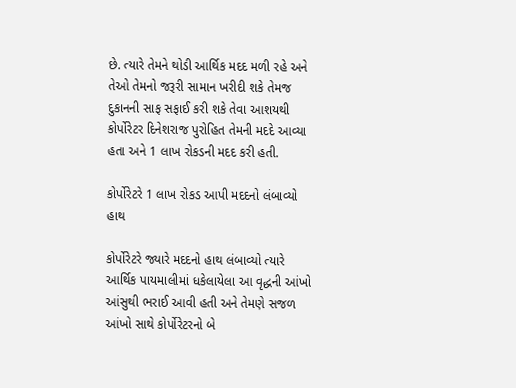છે. ત્યારે તેમને થોડી આર્થિક મદદ મળી રહે અને તેઓ તેમનો જરૂરી સામાન ખરીદી શકે તેમજ દુકાનની સાફ સફાઈ કરી શકે તેવા આશયથી કોર્પોરેટર દિનેશરાજ પુરોહિત તેમની મદદે આવ્યા હતા અને 1 લાખ રોકડની મદદ કરી હતી.

કોર્પોરેટરે 1 લાખ રોકડ આપી મદદનો લંબાવ્યો હાથ

કોર્પોરેટરે જ્યારે મદદનો હાથ લંબાવ્યો ત્યારે આર્થિક પાયમાલીમાં ધકેલાયેલા આ વૃદ્ધની આંખો આંસુથી ભરાઈ આવી હતી અને તેમણે સજળ આંખો સાથે કોર્પોરેટરનો બે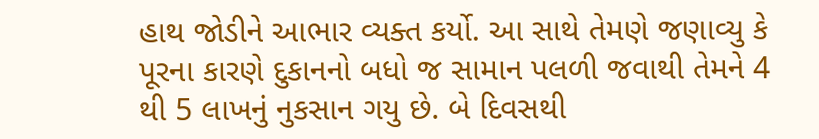હાથ જોડીને આભાર વ્યક્ત કર્યો. આ સાથે તેમણે જણાવ્યુ કે પૂરના કારણે દુકાનનો બધો જ સામાન પલળી જવાથી તેમને 4 થી 5 લાખનું નુકસાન ગયુ છે. બે દિવસથી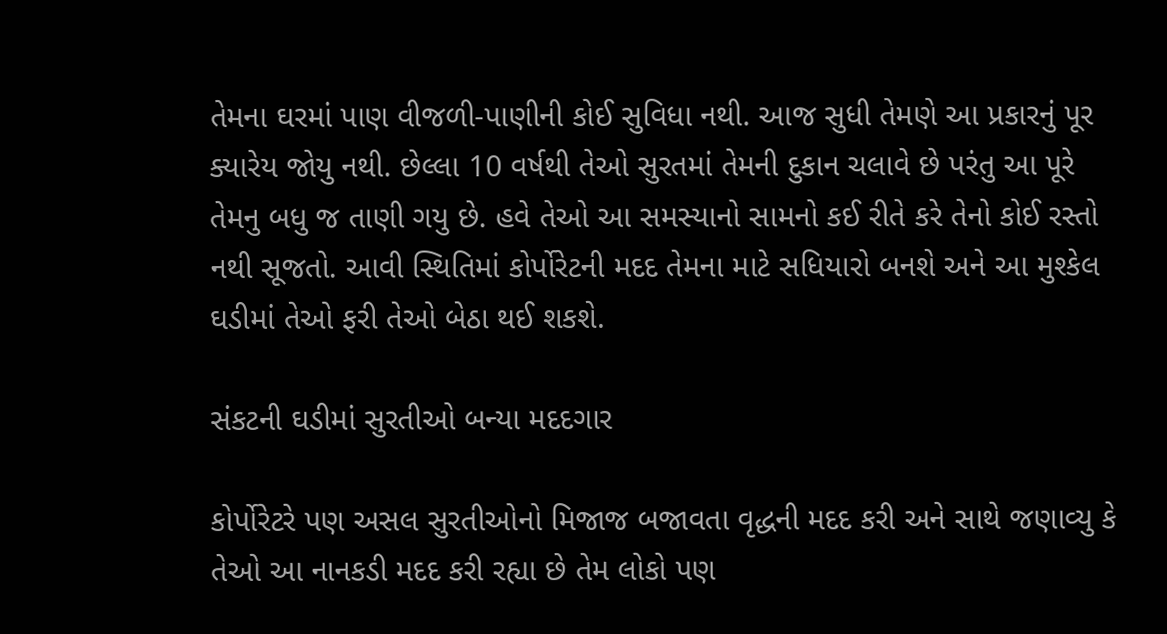તેમના ઘરમાં પાણ વીજળી-પાણીની કોઈ સુવિધા નથી. આજ સુધી તેમણે આ પ્રકારનું પૂર ક્યારેય જોયુ નથી. છેલ્લા 10 વર્ષથી તેઓ સુરતમાં તેમની દુકાન ચલાવે છે પરંતુ આ પૂરે તેમનુ બધુ જ તાણી ગયુ છે. હવે તેઓ આ સમસ્યાનો સામનો કઈ રીતે કરે તેનો કોઈ રસ્તો નથી સૂજતો. આવી સ્થિતિમાં કોર્પોરેટની મદદ તેમના માટે સધિયારો બનશે અને આ મુશ્કેલ ઘડીમાં તેઓ ફરી તેઓ બેઠા થઈ શકશે.

સંકટની ઘડીમાં સુરતીઓ બન્યા મદદગાર

કોર્પોરેટરે પણ અસલ સુરતીઓનો મિજાજ બજાવતા વૃદ્ધની મદદ કરી અને સાથે જણાવ્યુ કે તેઓ આ નાનકડી મદદ કરી રહ્યા છે તેમ લોકો પણ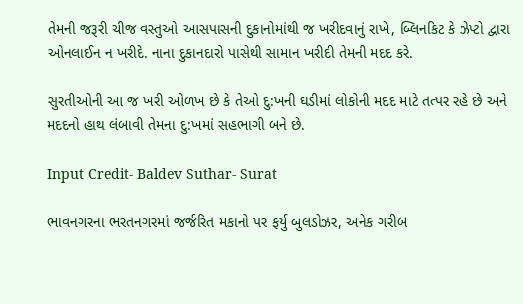તેમની જરૂરી ચીજ વસ્તુઓ આસપાસની દુકાનોમાંથી જ ખરીદવાનું રાખે, બ્લિનકિટ કે ઝેપ્ટો દ્વારા ઓનલાઈન ન ખરીદે. નાના દુકાનદારો પાસેથી સામાન ખરીદી તેમની મદદ કરે.

સુરતીઓની આ જ ખરી ઓળખ છે કે તેઓ દુ:ખની ઘડીમાં લોકોની મદદ માટે તત્પર રહે છે અને મદદનો હાથ લંબાવી તેમના દુ:ખમાં સહભાગી બને છે.

Input Credit- Baldev Suthar- Surat

ભાવનગરના ભરતનગરમાં જર્જરિત મકાનો પર ફર્યુ બુલડોઝર, અનેક ગરીબ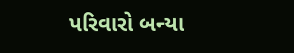પરિવારો બન્યા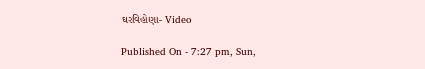ઘરવિહોણા- Video

Published On - 7:27 pm, Sun,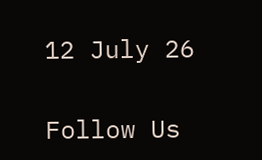12 July 26

Follow Us